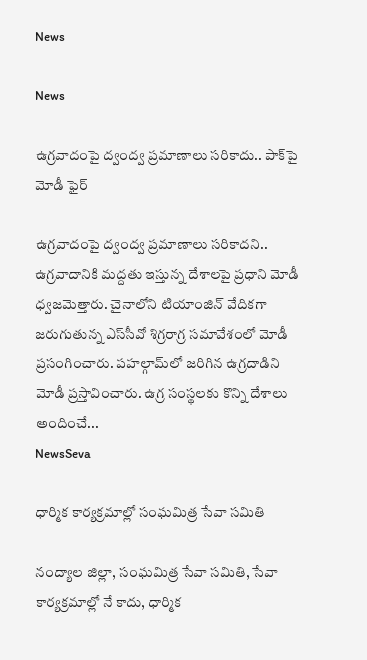News

News

ఉగ్రవాదంపై ద్వంద్వ ప్రమాణాలు సరికాదు.. పాక్‌పై మోడీ ఫైర్

ఉగ్రవాదంపై ద్వంద్వ ప్రమాణాలు సరికాదని.. ఉగ్రవాదానికి మద్దతు ఇస్తున్న దేశాలపై ప్రధాని మోడీ ధ్వజమెత్తారు. చైనాలోని టియాంజిన్‌ వేదికగా జరుగుతున్న ఎస్‌సీవో శిగ్రరాగ్ర సమావేశంలో మోడీ ప్రసంగించారు. పహల్గామ్‌లో జరిగిన ఉగ్రదాడిని మోడీ ప్రస్తావించారు. ఉగ్ర సంస్థలకు కొన్ని దేశాలు అందించే...
NewsSeva

ధార్మిక కార్యక్రమాల్లో సంఘమిత్ర సేవా సమితి

నంద్యాల జిల్లా, సంఘమిత్ర సేవా సమితి, సేవా కార్యక్రమాల్లో నే కాదు, ధార్మిక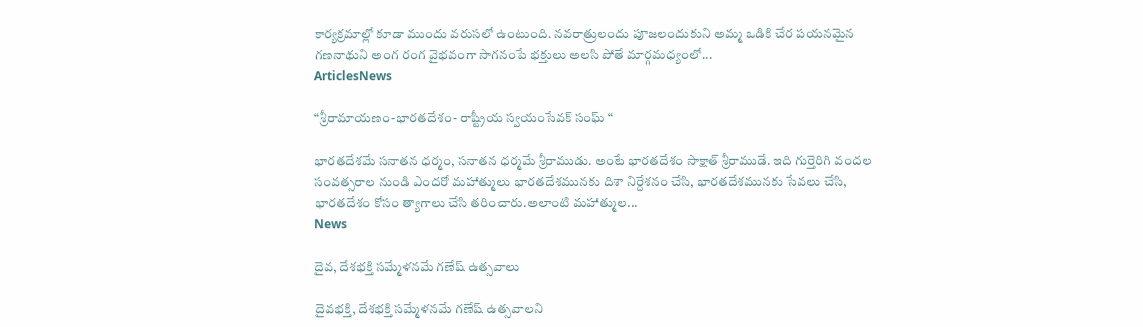కార్యక్రమాల్లో కూడా ముందు వరుసలో ఉంటుంది. నవరాత్రులందు పూజలందుకుని అమ్మ ఒడికి చేర పయనమైన గణనాథుని అంగ రంగ వైభవంగా సాగనంపే భక్తులు అలసి పోతే మార్గమధ్యంలో...
ArticlesNews

“శ్రీరామాయణం-భారతదేశం- రాష్ట్రీయ స్వయంసేవక్ సంఘ్ “

భారతదేశమే సనాతన ధర్మం, సనాతన ధర్మమే శ్రీరాముడు. అంటే భారతదేశం సాక్షాత్ శ్రీరాముడే. ఇది గుర్తెరిగి వందల సంవత్సరాల నుండి ఎందరో మహాత్ములు భారతదేశమునకు దిశా నిర్దేశనం చేసి, భారతదేశమునకు సేవలు చేసి, భారతదేశం కోసం త్యాగాలు చేసి తరించారు.అలాంటి మహాత్ముల...
News

దైవ, దేశభక్తి సమ్మేళనమే గణేష్‌ ఉత్సవాలు

దైవభక్తి, దేశభక్తి సమ్మేళనమే గణేష్‌ ఉత్సవాలని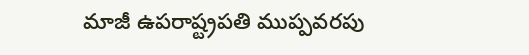మాజీ ఉపరాష్ట్రపతి ముప్పవరపు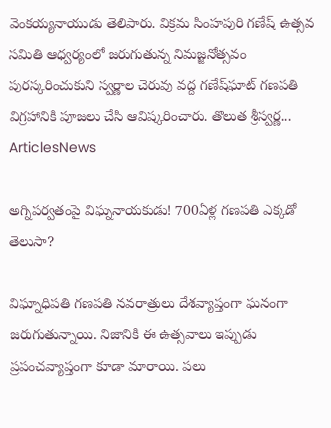వెంకయ్యనాయుడు తెలిపారు. విక్రమ సింహపురి గణేష్‌ ఉత్సవ సమితి ఆధ్వర్యంలో జరుగుతున్న నిమజ్జనోత్సవం పురస్కరించుకుని స్వర్ణాల చెరువు వద్ద గణేష్‌ఘాట్‌ గణపతి విగ్రహానికి పూజలు చేసి ఆవిష్కరించారు. తొలుత శ్రీస్వర్ణ...
ArticlesNews

అగ్నిపర్వతంపై విఘ్ననాయకుడు! 700ఏళ్ల గణపతి ఎక్కడో తెలుసా?

విఘ్నాధిపతి గణపతి నవరాత్రులు దేశవ్యాప్తంగా ఘనంగా జరుగుతున్నాయి. నిజానికి ఈ ఉత్సవాలు ఇప్పుడు ప్రపంచవ్యాప్తంగా కూడా మారాయి. పలు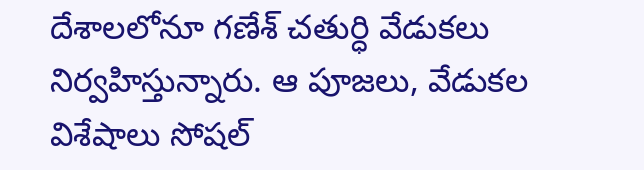దేశాలలోనూ గణేశ్‌ చతుర్ధి వేడుకలు నిర్వహిస్తున్నారు. ఆ పూజలు, వేడుకల విశేషాలు సోషల్‌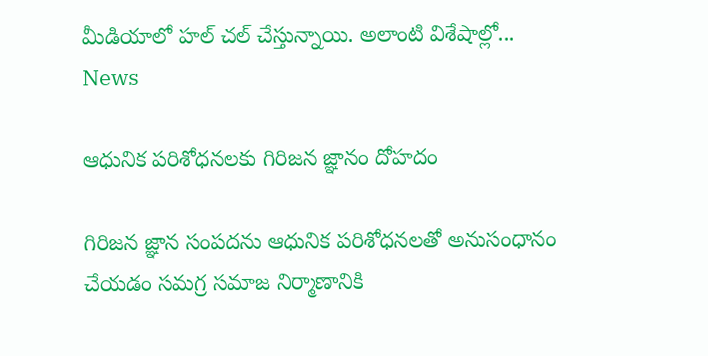మీడియాలో హల్‌ చల్‌ చేస్తున్నాయి. అలాంటి విశేషాల్లో...
News

ఆధునిక పరిశోధనలకు గిరిజన జ్ఞానం దోహదం

గిరిజన జ్ఞాన సంపదను ఆధునిక పరిశోధనలతో అనుసంధానం చేయడం సమగ్ర సమాజ నిర్మాణానికి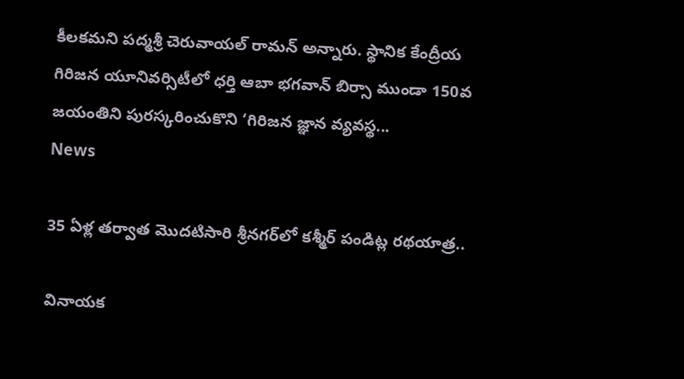కీలకమని పద్మశ్రీ చెరువాయల్‌ రామన్‌ అన్నారు. స్థానిక కేంద్రీయ గిరిజన యూనివర్సిటీలో ధర్తి ఆబా భగవాన్‌ బిర్సా ముండా 150వ జయంతిని పురస్కరించుకొని ‘గిరిజన జ్ఞాన వ్యవస్థ...
News

35 ఏళ్ల తర్వాత మొదటిసారి శ్రీనగర్‌లో కశ్మీర్ పండిట్ల రథయాత్ర..

వినాయక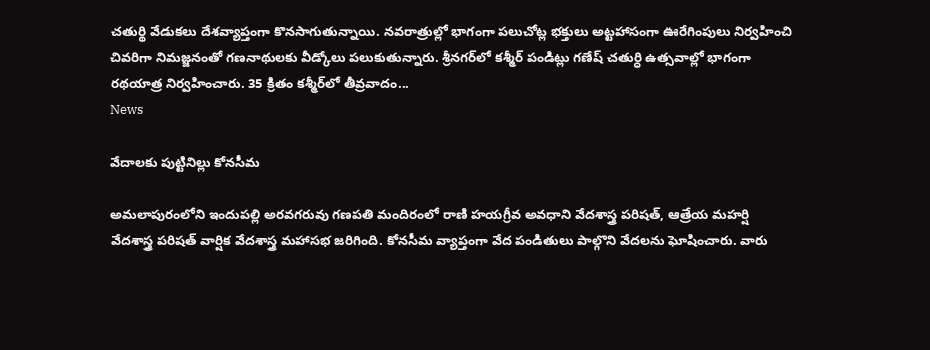చతుర్థి వేడుకలు దేశవ్యాప్తంగా కొనసాగుతున్నాయి. నవరాత్రుల్లో భాగంగా పలుచోట్ల భక్తులు అట్టహాసంగా ఊరేగింపులు నిర్వహించి చివరిగా నిమజ్జనంతో గణనాథులకు వీడ్కోలు పలుకుతున్నారు. శ్రీనగర్‌లో కశ్మీర్ పండిట్లు గణేష్ చతుర్ధి ఉత్సవాల్లో భాగంగా రథయాత్ర నిర్వహించారు. 35 క్రితం కశ్మీర్‌లో తీవ్రవాదం...
News

వేదాలకు పుట్టినిల్లు కోనసీమ

అమలాపురంలోని ఇందుపల్లి అరవగరువు గణపతి మందిరంలో రాణి హయగ్రీవ అవధాని వేదశాస్త్ర పరిషత్‌, ఆత్రేయ మహర్షి వేదశాస్త్ర పరిషత్‌ వార్షిక వేదశాస్త్ర మహాసభ జరిగింది. కోనసీమ వ్యాప్తంగా వేద పండితులు పాల్గొని వేదలను ఘోషించారు. వారు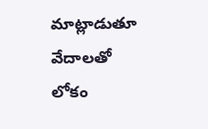మాట్లాడుతూ వేదాలతో లోకం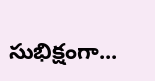సుభిక్షంగా...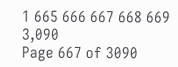1 665 666 667 668 669 3,090
Page 667 of 3090